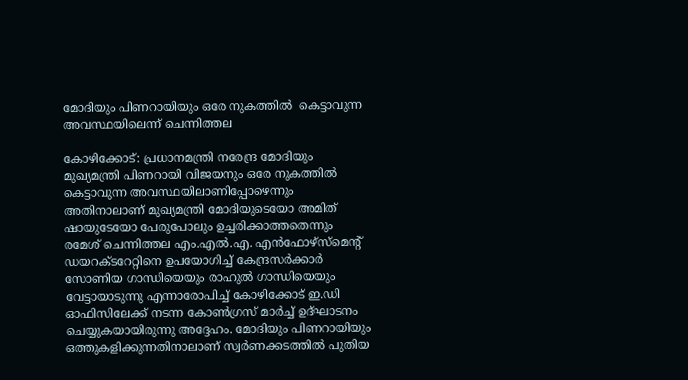മോദിയും പിണറായിയും ഒരേ നുകത്തിൽ  കെട്ടാവുന്ന അവസ്ഥയിലെന്ന് ചെന്നിത്തല

കോഴിക്കോട്: പ്രധാനമന്ത്രി നരേന്ദ്ര മോദിയും മുഖ്യമന്ത്രി പിണറായി വിജയനും ഒരേ നുകത്തിൽ  കെട്ടാവുന്ന അവസ്ഥയിലാണിപ്പോഴെന്നും അതിനാലാണ് മുഖ്യമന്ത്രി മോദിയുടെയോ അമിത് ഷായുടേയോ പേരുപോലും ഉച്ചരിക്കാത്തതെന്നും രമേശ് ചെന്നിത്തല എം.എൽ.എ. എൻഫോഴ്സ്മെന്‍റ് ഡയറക്ടറേറ്റിനെ ഉപയോഗിച്ച് കേന്ദ്രസർക്കാർ സോണിയ ഗാന്ധിയെയും രാഹുൽ ഗാന്ധിയെയും വേട്ടായാടുന്നു എന്നാരോപിച്ച് കോഴിക്കോട് ഇ.ഡി ഓഫിസിലേക്ക് നടന്ന കോൺഗ്രസ് മാർച്ച് ഉദ്ഘാടനം ചെയ്യുകയായിരുന്നു അദ്ദേഹം. മോദിയും പിണറായിയും ഒത്തുകളിക്കുന്നതിനാലാണ് സ്വർണക്കടത്തിൽ പുതിയ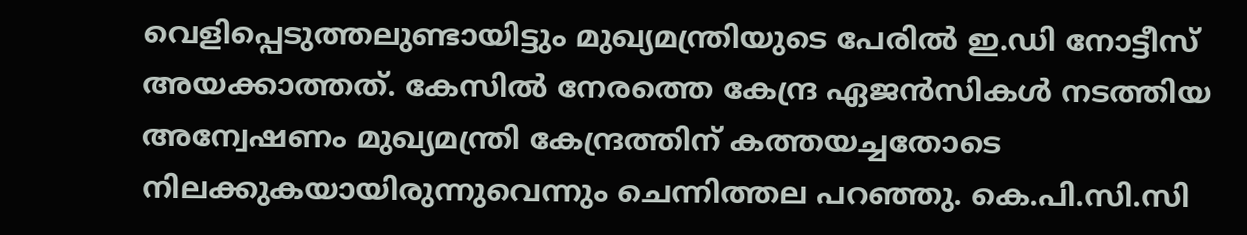വെളിപ്പെടുത്തലുണ്ടായിട്ടും മുഖ്യമന്ത്രിയുടെ പേരിൽ ഇ.ഡി നോട്ടീസ് അയക്കാത്തത്. കേസിൽ നേരത്തെ കേന്ദ്ര ഏജൻസികൾ നടത്തിയ അന്വേഷണം മുഖ്യമന്ത്രി കേന്ദ്രത്തിന് കത്തയച്ചതോടെ നിലക്കുകയായിരുന്നുവെന്നും ചെന്നിത്തല പറഞ്ഞു. കെ.പി.സി.സി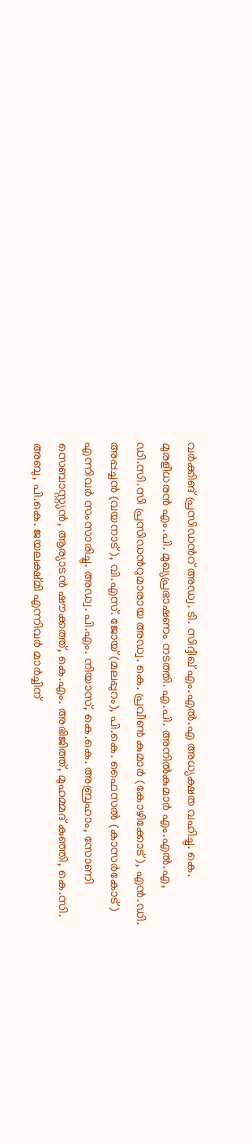വർക്കിങ് പ്രസിഡന്‍റ് അഡ്വ. ടി. സിദ്ദീഖ് എം.എൽ.എ അധ്യക്ഷത വഹിച്ചു. കെ. മുരളീധരൻ എം.പി. മുഖ്യപ്രഭാഷണം നടത്തി. എ.പി. അനിൽകുമാർ എം.എൽ.എ, ഡി.സി.സി പ്രസിഡന്‍റുമാരായ അഡ്വ. കെ. പ്രവീൺ കുമാർ (കോഴിക്കോട്), എൻ.ഡി. അപ്പച്ചൻ (വയനാട്), വി.എസ്. ജോയ് (മലപ്പുറം), പി.കെ. ഫൈസൽ (കാസർകോട്) എന്നിവർ സംസാരിച്ചു. അഡ്വ. പി.എം. നിയാസ്, കെ.കെ. അബ്രഹാം, സോണി സെബാസ്റ്റ്യൻ, ആര്യാടൻ ഷൗക്കത്ത്, കെ.എം. അഭിജിത്ത്, മുഹമ്മദ് കുഞ്ഞി, കെ.സി. അബു, പി.കെ. ജയലക്ഷ്മി എന്നിവർ മാർച്ചിന്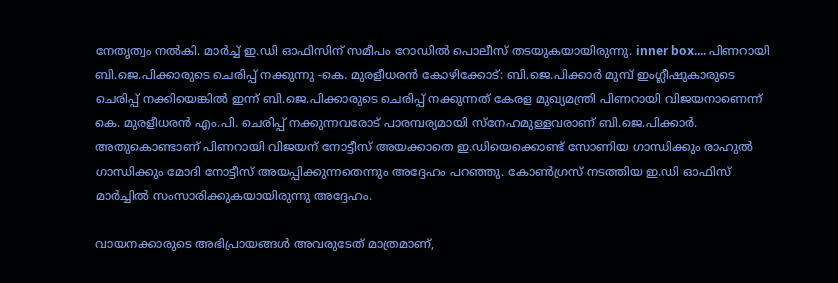നേതൃത്വം നൽകി. മാർച്ച് ഇ.ഡി ഓഫിസിന് സമീപം റോഡിൽ പൊലീസ് തടയുകയായിരുന്നു. inner box.... പിണറായി ബി.ജെ.പിക്കാരുടെ ചെരിപ്പ് നക്കുന്നു -കെ. മുരളീധരൻ കോഴിക്കോട്: ബി.ജെ.പിക്കാർ മുമ്പ് ഇംഗ്ലീഷുകാരുടെ ചെരിപ്പ് നക്കിയെങ്കിൽ ഇന്ന് ബി.ജെ.പിക്കാരുടെ ചെരിപ്പ് നക്കുന്നത് കേരള മുഖ്യമന്ത്രി പിണറായി വിജയനാണെന്ന് കെ. മുരളീധരൻ എം.പി. ചെരിപ്പ് നക്കുന്നവരോട് പാരമ്പര്യമായി സ്നേഹമുള്ളവരാണ് ബി.ജെ.പിക്കാർ. അതുകൊണ്ടാണ് പിണറായി വിജയന് നോട്ടീസ് അയക്കാതെ ഇ.ഡിയെക്കൊണ്ട് സോണിയ ഗാന്ധിക്കും രാഹുൽ ഗാന്ധിക്കും മോദി നോട്ടീസ് അയപ്പിക്കുന്നതെന്നും അദ്ദേഹം പറഞ്ഞു. കോൺഗ്രസ് നടത്തിയ ഇ.ഡി ഓഫിസ് മാർച്ചിൽ സംസാരിക്കുകയായിരുന്നു അദ്ദേഹം.

വായനക്കാരുടെ അഭിപ്രായങ്ങള്‍ അവരുടേത് മാത്രമാണ്,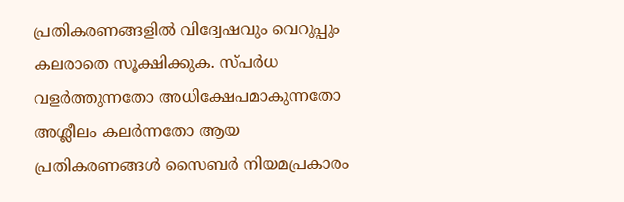പ്രതികരണങ്ങളിൽ വിദ്വേഷവും വെറുപ്പും കലരാതെ സൂക്ഷിക്കുക. സ്പർധ വളർത്തുന്നതോ അധിക്ഷേപമാകുന്നതോ അശ്ലീലം കലർന്നതോ ആയ പ്രതികരണങ്ങൾ സൈബർ നിയമപ്രകാരം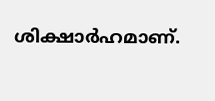ശിക്ഷാർഹമാണ്.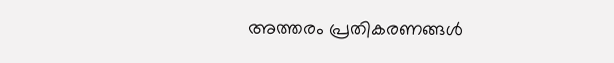അത്തരം പ്രതികരണങ്ങൾ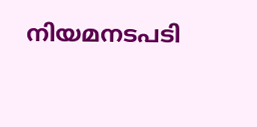നിയമനടപടി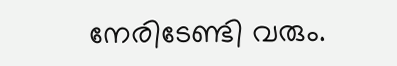നേരിടേണ്ടി വരും.